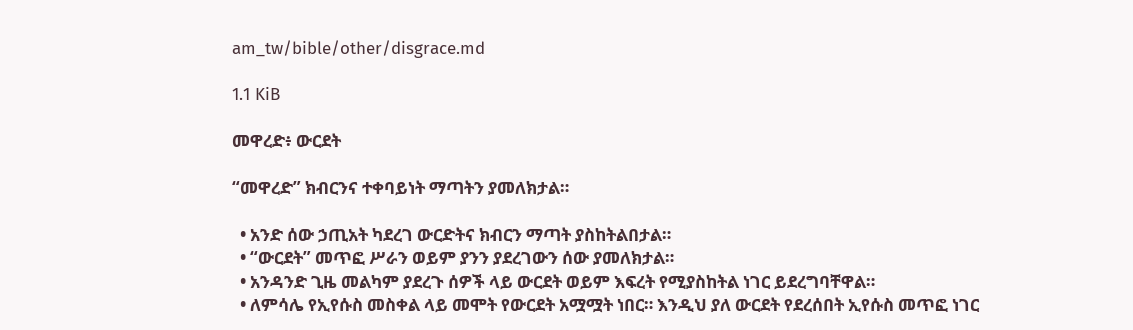am_tw/bible/other/disgrace.md

1.1 KiB

መዋረድ፥ ውርደት

“መዋረድ” ክብርንና ተቀባይነት ማጣትን ያመለክታል።

  • አንድ ሰው ኃጢአት ካደረገ ውርድትና ክብርን ማጣት ያስከትልበታል።
  • “ውርደት” መጥፎ ሥራን ወይም ያንን ያደረገውን ሰው ያመለክታል።
  • አንዳንድ ጊዜ መልካም ያደረጉ ሰዎች ላይ ውርደት ወይም እፍረት የሚያስከትል ነገር ይደረግባቸዋል።
  • ለምሳሌ የኢየሱስ መስቀል ላይ መሞት የውርደት አሟሟት ነበር። እንዲህ ያለ ውርደት የደረሰበት ኢየሱስ መጥፎ ነገር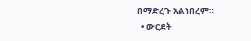በማድረጉ አልነበረም።
  • ውርደት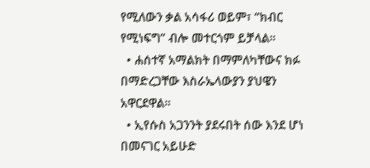የሚለውን ቃል አሳፋሪ ወይም፣ “ክብር የሚነፍግ” ብሎ መተርጎም ይቻላል።
  • ሐሰተኛ አማልክት በማምለካቸውና ክፉ በማድረጋቸው እስራኤላውያን ያህዌን አዋርደዋል።
  • ኢየሱስ አጋንንት ያደሩበት ሰው እንደ ሆነ በመናገር አይሁድ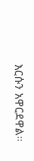እርሱን አዋርደዋል።